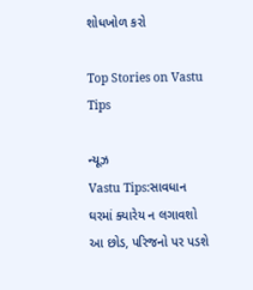શોધખોળ કરો

Top Stories on Vastu Tips

ન્યૂઝ
Vastu Tips:સાવધાન ઘરમાં ક્યારેય ન લગાવશો આ છોડ, પરિજનો પર પડશે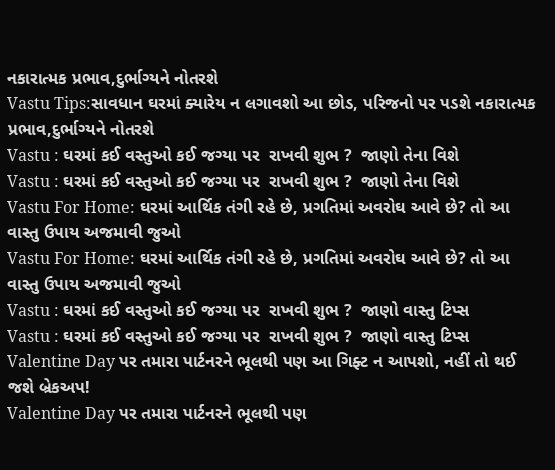નકારાત્મક પ્રભાવ,દુર્ભાગ્યને નોતરશે
Vastu Tips:સાવધાન ઘરમાં ક્યારેય ન લગાવશો આ છોડ, પરિજનો પર પડશે નકારાત્મક પ્રભાવ,દુર્ભાગ્યને નોતરશે
Vastu : ઘરમાં કઈ વસ્તુઓ કઈ જગ્યા પર  રાખવી શુભ ?  જાણો તેના વિશે
Vastu : ઘરમાં કઈ વસ્તુઓ કઈ જગ્યા પર  રાખવી શુભ ?  જાણો તેના વિશે
Vastu For Home: ઘરમાં આર્થિક તંગી રહે છે, પ્રગતિમાં અવરોઘ આવે છે? તો આ વાસ્તુ ઉપાય અજમાવી જુઓ
Vastu For Home: ઘરમાં આર્થિક તંગી રહે છે, પ્રગતિમાં અવરોઘ આવે છે? તો આ વાસ્તુ ઉપાય અજમાવી જુઓ
Vastu : ઘરમાં કઈ વસ્તુઓ કઈ જગ્યા પર  રાખવી શુભ ?  જાણો વાસ્તુ ટિપ્સ
Vastu : ઘરમાં કઈ વસ્તુઓ કઈ જગ્યા પર  રાખવી શુભ ?  જાણો વાસ્તુ ટિપ્સ
Valentine Day પર તમારા પાર્ટનરને ભૂલથી પણ આ ગિફ્ટ ન આપશો, નહીં તો થઈ જશે બ્રેકઅપ!
Valentine Day પર તમારા પાર્ટનરને ભૂલથી પણ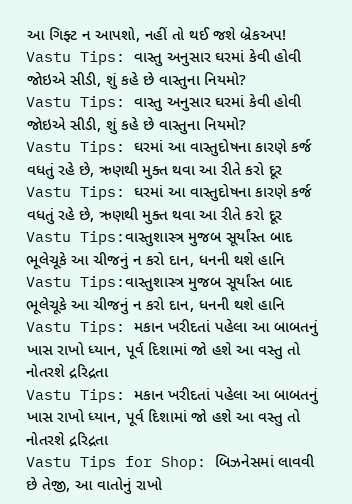આ ગિફ્ટ ન આપશો, નહીં તો થઈ જશે બ્રેકઅપ!
Vastu Tips: વાસ્તુ અનુસાર ઘરમાં કેવી હોવી જોઇએ સીડી, શું કહે છે વાસ્તુના નિયમો?
Vastu Tips: વાસ્તુ અનુસાર ઘરમાં કેવી હોવી જોઇએ સીડી, શું કહે છે વાસ્તુના નિયમો?
Vastu Tips: ઘરમાં આ વાસ્તુદોષના કારણે કર્જ વધતું રહે છે, ઋણથી મુક્ત થવા આ રીતે કરો દૂર
Vastu Tips: ઘરમાં આ વાસ્તુદોષના કારણે કર્જ વધતું રહે છે, ઋણથી મુક્ત થવા આ રીતે કરો દૂર
Vastu Tips:વાસ્તુશાસ્ત્ર મુજબ સૂર્યાંસ્ત બાદ ભૂલેચૂકે આ ચીજનું ન કરો દાન, ધનની થશે હાનિ
Vastu Tips:વાસ્તુશાસ્ત્ર મુજબ સૂર્યાંસ્ત બાદ ભૂલેચૂકે આ ચીજનું ન કરો દાન, ધનની થશે હાનિ
Vastu Tips: મકાન ખરીદતાં પહેલા આ બાબતનું ખાસ રાખો ધ્યાન, પૂર્વ દિશામાં જો હશે આ વસ્તુ તો નોતરશે દ્રરિદ્રતા
Vastu Tips: મકાન ખરીદતાં પહેલા આ બાબતનું ખાસ રાખો ધ્યાન, પૂર્વ દિશામાં જો હશે આ વસ્તુ તો નોતરશે દ્રરિદ્રતા
Vastu Tips for Shop: બિઝનેસમાં લાવવી છે તેજી, આ વાતોનું રાખો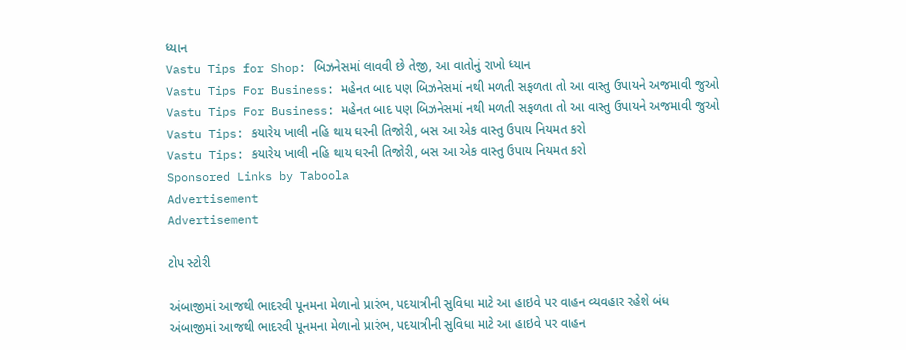ધ્યાન
Vastu Tips for Shop: બિઝનેસમાં લાવવી છે તેજી, આ વાતોનું રાખો ધ્યાન
Vastu Tips For Business: મહેનત બાદ પણ બિઝનેસમાં નથી મળતી સફળતા તો આ વાસ્તુ ઉપાયને અજમાવી જુઓ
Vastu Tips For Business: મહેનત બાદ પણ બિઝનેસમાં નથી મળતી સફળતા તો આ વાસ્તુ ઉપાયને અજમાવી જુઓ
Vastu Tips: કયારેય ખાલી નહિ થાય ઘરની તિજોરી, બસ આ એક વાસ્તુ ઉપાય નિયમત કરો
Vastu Tips: કયારેય ખાલી નહિ થાય ઘરની તિજોરી, બસ આ એક વાસ્તુ ઉપાય નિયમત કરો
Sponsored Links by Taboola
Advertisement
Advertisement

ટોપ સ્ટોરી

અંબાજીમાં આજથી ભાદરવી પૂનમના મેળાનો પ્રારંભ, પદયાત્રીની સુવિધા માટે આ હાઇવે પર વાહન વ્યવહાર રહેશે બંધ
અંબાજીમાં આજથી ભાદરવી પૂનમના મેળાનો પ્રારંભ, પદયાત્રીની સુવિધા માટે આ હાઇવે પર વાહન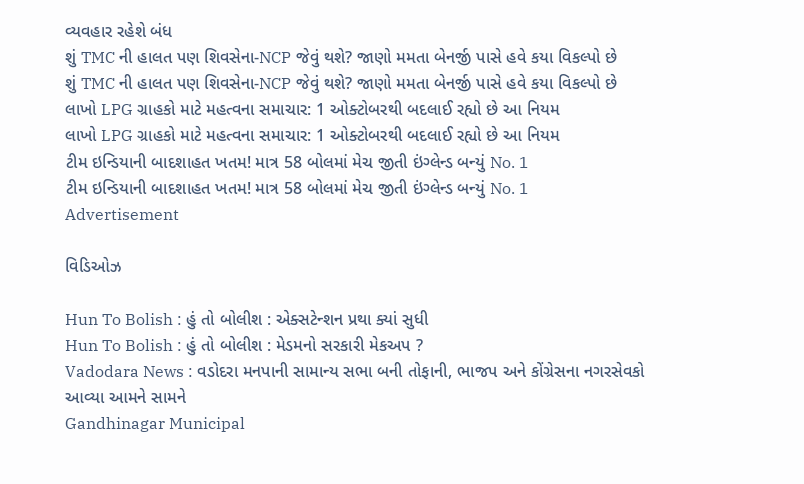વ્યવહાર રહેશે બંધ
શું TMC ની હાલત પણ શિવસેના-NCP જેવું થશે? જાણો મમતા બેનર્જી પાસે હવે કયા વિકલ્પો છે
શું TMC ની હાલત પણ શિવસેના-NCP જેવું થશે? જાણો મમતા બેનર્જી પાસે હવે કયા વિકલ્પો છે
લાખો LPG ગ્રાહકો માટે મહત્વના સમાચાર: 1 ઓક્ટોબરથી બદલાઈ રહ્યો છે આ નિયમ
લાખો LPG ગ્રાહકો માટે મહત્વના સમાચાર: 1 ઓક્ટોબરથી બદલાઈ રહ્યો છે આ નિયમ
ટીમ ઇન્ડિયાની બાદશાહત ખતમ! માત્ર 58 બોલમાં મેચ જીતી ઇંગ્લેન્ડ બન્યું No. 1
ટીમ ઇન્ડિયાની બાદશાહત ખતમ! માત્ર 58 બોલમાં મેચ જીતી ઇંગ્લેન્ડ બન્યું No. 1
Advertisement

વિડિઓઝ

Hun To Bolish : હું તો બોલીશ : એક્સટેન્શન પ્રથા ક્યાં સુધી
Hun To Bolish : હું તો બોલીશ : મેડમનો સરકારી મેકઅપ ?
Vadodara News : વડોદરા મનપાની સામાન્ય સભા બની તોફાની, ભાજપ અને કોંગ્રેસના નગરસેવકો આવ્યા આમને સામને
Gandhinagar Municipal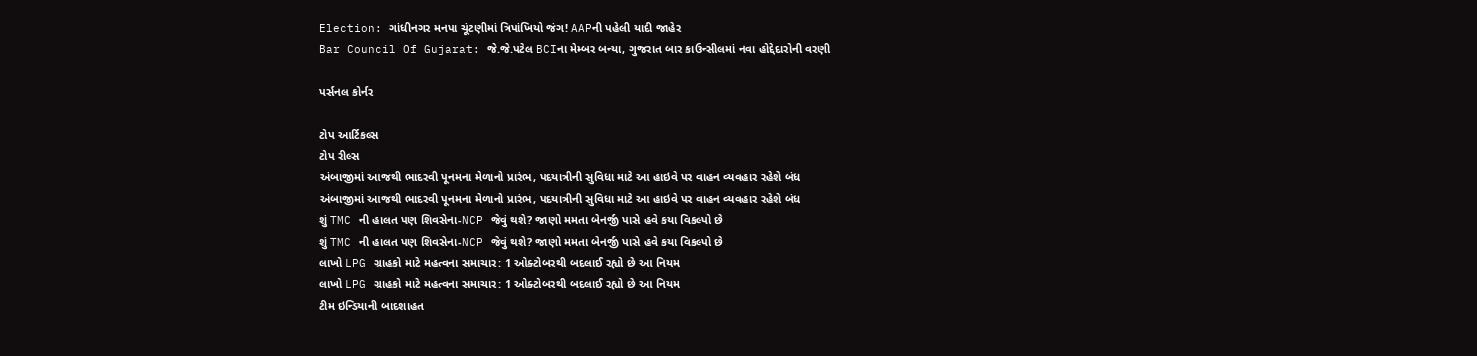Election: ગાંધીનગર મનપા ચૂંટણીમાં ત્રિપાંખિયો જંગ! AAPની પહેલી યાદી જાહેર
Bar Council Of Gujarat: જે.જે.પટેલ BCIના મેમ્બર બન્યા, ગુજરાત બાર કાઉન્સીલમાં નવા હોદ્દેદારોની વરણી

પર્સનલ કોર્નર

ટોપ આર્ટિકલ્સ
ટોપ રીલ્સ
અંબાજીમાં આજથી ભાદરવી પૂનમના મેળાનો પ્રારંભ, પદયાત્રીની સુવિધા માટે આ હાઇવે પર વાહન વ્યવહાર રહેશે બંધ
અંબાજીમાં આજથી ભાદરવી પૂનમના મેળાનો પ્રારંભ, પદયાત્રીની સુવિધા માટે આ હાઇવે પર વાહન વ્યવહાર રહેશે બંધ
શું TMC ની હાલત પણ શિવસેના-NCP જેવું થશે? જાણો મમતા બેનર્જી પાસે હવે કયા વિકલ્પો છે
શું TMC ની હાલત પણ શિવસેના-NCP જેવું થશે? જાણો મમતા બેનર્જી પાસે હવે કયા વિકલ્પો છે
લાખો LPG ગ્રાહકો માટે મહત્વના સમાચાર: 1 ઓક્ટોબરથી બદલાઈ રહ્યો છે આ નિયમ
લાખો LPG ગ્રાહકો માટે મહત્વના સમાચાર: 1 ઓક્ટોબરથી બદલાઈ રહ્યો છે આ નિયમ
ટીમ ઇન્ડિયાની બાદશાહત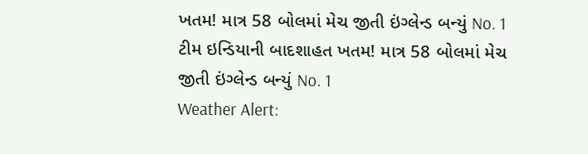ખતમ! માત્ર 58 બોલમાં મેચ જીતી ઇંગ્લેન્ડ બન્યું No. 1
ટીમ ઇન્ડિયાની બાદશાહત ખતમ! માત્ર 58 બોલમાં મેચ જીતી ઇંગ્લેન્ડ બન્યું No. 1
Weather Alert: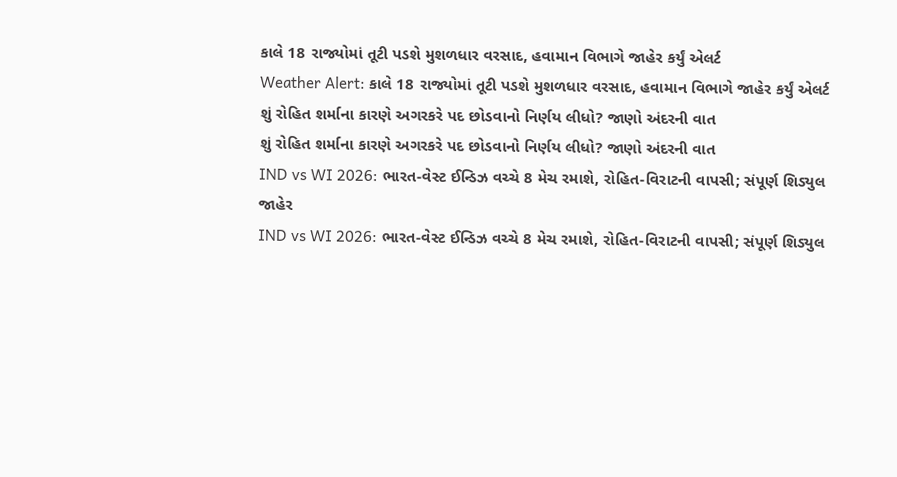કાલે 18 રાજ્યોમાં તૂટી પડશે મુશળધાર વરસાદ, હવામાન વિભાગે જાહેર કર્યું એલર્ટ
Weather Alert: કાલે 18 રાજ્યોમાં તૂટી પડશે મુશળધાર વરસાદ, હવામાન વિભાગે જાહેર કર્યું એલર્ટ
શું રોહિત શર્માના કારણે અગરકરે પદ છોડવાનો નિર્ણય લીધો? જાણો અંદરની વાત
શું રોહિત શર્માના કારણે અગરકરે પદ છોડવાનો નિર્ણય લીધો? જાણો અંદરની વાત
IND vs WI 2026: ભારત-વેસ્ટ ઈન્ડિઝ વચ્ચે 8 મેચ રમાશે, રોહિત-વિરાટની વાપસી; સંપૂર્ણ શિડ્યુલ જાહેર
IND vs WI 2026: ભારત-વેસ્ટ ઈન્ડિઝ વચ્ચે 8 મેચ રમાશે, રોહિત-વિરાટની વાપસી; સંપૂર્ણ શિડ્યુલ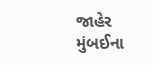જાહેર
મુંબઈના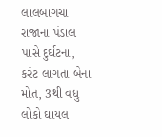લાલબાગચા રાજાના પંડાલ પાસે દુર્ઘટના, કરંટ લાગતા બેના મોત, 3થી વધુ લોકો ઘાયલ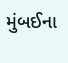મુંબઈના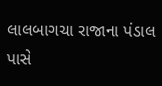લાલબાગચા રાજાના પંડાલ પાસે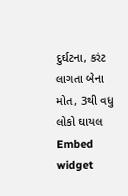દુર્ઘટના, કરંટ લાગતા બેના મોત, 3થી વધુ લોકો ઘાયલ
Embed widget